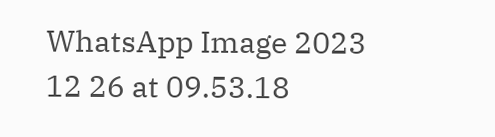WhatsApp Image 2023 12 26 at 09.53.18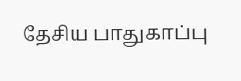தேசிய பாதுகாப்பு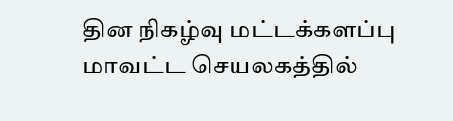தின நிகழ்வு மட்டக்களப்பு மாவட்ட செயலகத்தில்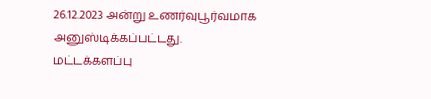26.12.2023 அன்று உணர்வுபூர்வமாக அனுஸ்டிக்கப்பட்டது. மட்டக்களப்பு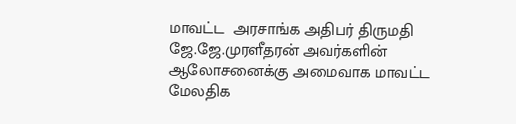மாவட்ட  அரசாங்க அதிபர் திருமதி ஜே.ஜே.முரளீதரன் அவர்களின் ஆலோசனைக்கு அமைவாக மாவட்ட மேலதிக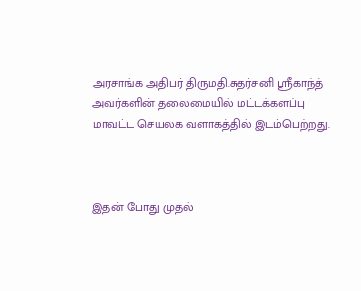அரசாங்க அதிபர் திருமதி.சுதர்சனி ஸ்ரீகாந்த் அவர்களின் தலைமையில் மட்டக்களப்பு மாவட்ட செயலக வளாகத்தில் இடம்பெற்றது.



இதன் போது முதல்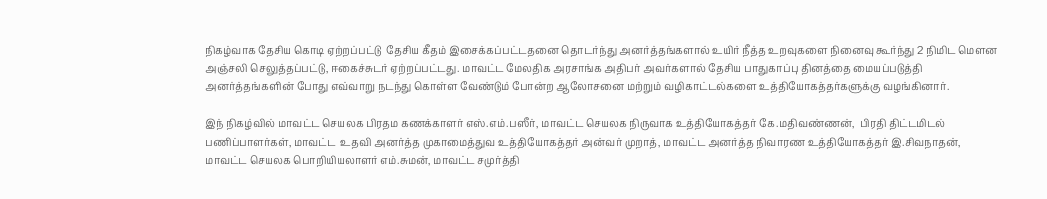நிகழ்வாக தேசிய கொடி ஏற்றப்பட்டு  தேசிய கீதம் இசைக்கப்பட்டதனை தொடர்ந்து அனர்த்தங்களால் உயிர் நீத்த உறவுகளை நினைவு கூர்ந்து 2 நிமிட மௌன அஞ்சலி செலுத்தப்பட்டு, ஈகைச்சுடர் ஏற்றப்பட்டது. மாவட்ட மேலதிக அரசாங்க அதிபர் அவர்களால் தேசிய பாதுகாப்பு தினத்தை மையப்படுத்தி அனர்த்தங்களின் போது எவ்வாறு நடந்து கொள்ள வேண்டும் போன்ற ஆலோசனை மற்றும் வழிகாட்டல்களை உத்தியோகத்தர்களுக்கு வழங்கினார்.

இந் நிகழ்வில் மாவட்ட செயலக பிரதம கணக்காளர் எஸ்.எம்.பஸீர், மாவட்ட செயலக நிருவாக உத்தியோகத்தர் கே.மதிவண்ணன்,  பிரதி திட்டமிடல் பணிப்பாளர்கள், மாவட்ட  உதவி அனர்த்த முகாமைத்துவ உத்தியோகத்தர் அன்வர் முறாத், மாவட்ட அனர்த்த நிவாரண உத்தியோகத்தர் இ.சிவநாதன், மாவட்ட செயலக பொறியியலாளர் எம்.சுமன், மாவட்ட சமுர்த்தி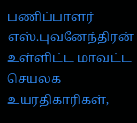பணிப்பாளர் எஸ்.புவனேந்திரன் உள்ளிட்ட மாவட்ட செயலக உயரதிகாரிகள்,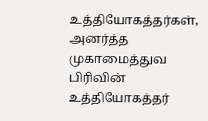உத்தியோகத்தர்கள், அனர்த்த முகாமைத்துவ பிரிவின் உத்தியோகத்தர்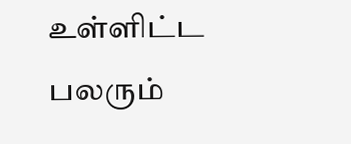உள்ளிட்ட பலரும்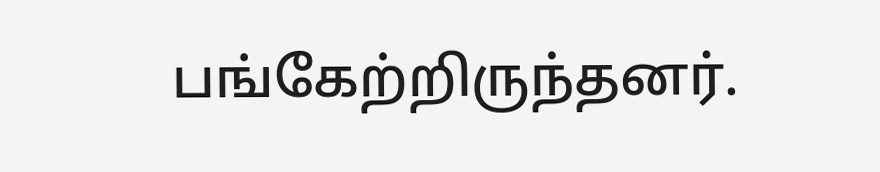பங்கேற்றிருந்தனர்.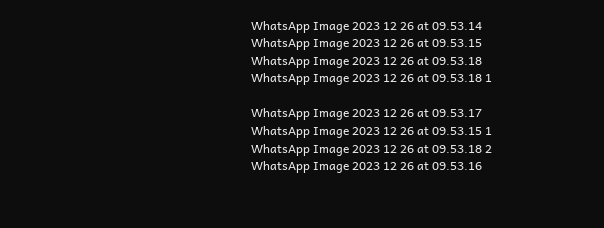WhatsApp Image 2023 12 26 at 09.53.14 WhatsApp Image 2023 12 26 at 09.53.15 WhatsApp Image 2023 12 26 at 09.53.18 WhatsApp Image 2023 12 26 at 09.53.18 1

WhatsApp Image 2023 12 26 at 09.53.17 WhatsApp Image 2023 12 26 at 09.53.15 1 WhatsApp Image 2023 12 26 at 09.53.18 2 WhatsApp Image 2023 12 26 at 09.53.16